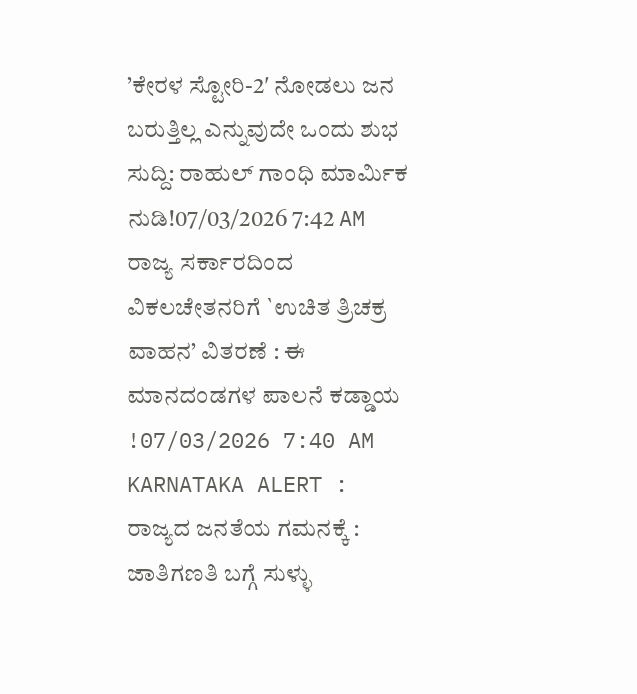’ಕೇರಳ ಸ್ಟೋರಿ-2′ ನೋಡಲು ಜನ ಬರುತ್ತಿಲ್ಲ ಎನ್ನುವುದೇ ಒಂದು ಶುಭ ಸುದ್ದಿ: ರಾಹುಲ್ ಗಾಂಧಿ ಮಾರ್ಮಿಕ ನುಡಿ!07/03/2026 7:42 AM
ರಾಜ್ಯ ಸರ್ಕಾರದಿಂದ ವಿಕಲಚೇತನರಿಗೆ `ಉಚಿತ ತ್ರಿಚಕ್ರ ವಾಹನ’ ವಿತರಣೆ : ಈ ಮಾನದಂಡಗಳ ಪಾಲನೆ ಕಡ್ಡಾಯ !07/03/2026 7:40 AM
KARNATAKA ALERT : ರಾಜ್ಯದ ಜನತೆಯ ಗಮನಕ್ಕೆ : ಜಾತಿಗಣತಿ ಬಗ್ಗೆ ಸುಳ್ಳು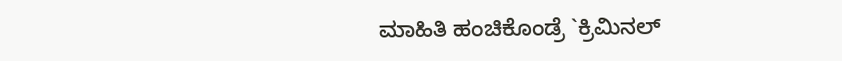ಮಾಹಿತಿ ಹಂಚಿಕೊಂಡ್ರೆ `ಕ್ರಿಮಿನಲ್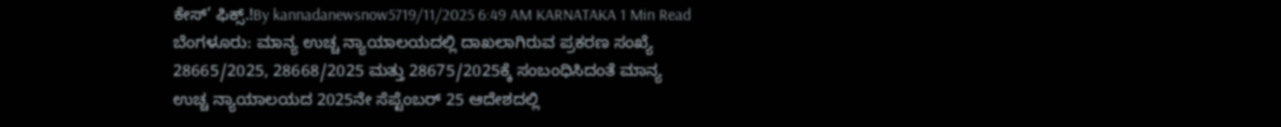ಕೇಸ್’ ಫಿಕ್ಸ್.!By kannadanewsnow5719/11/2025 6:49 AM KARNATAKA 1 Min Read ಬೆಂಗಳೂರು: ಮಾನ್ಯ ಉಚ್ಚ ನ್ಯಾಯಾಲಯದಲ್ಲಿ ದಾಖಲಾಗಿರುವ ಪ್ರಕರಣ ಸಂಖ್ಯೆ 28665/2025, 28668/2025 ಮತ್ತು 28675/2025ಕ್ಕೆ ಸಂಬಂಧಿಸಿದಂತೆ ಮಾನ್ಯ ಉಚ್ಚ ನ್ಯಾಯಾಲಯದ 2025ನೇ ಸೆಪ್ಟೆಂಬರ್ 25 ಆದೇಶದಲ್ಲಿ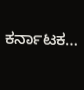ಕರ್ನಾಟಕ…